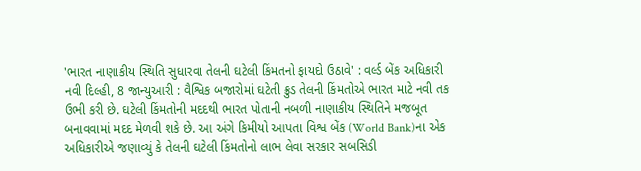'ભારત નાણાકીય સ્થિતિ સુધારવા તેલની ઘટેલી કિંમતનો ફાયદો ઉઠાવે' : વર્લ્ડ બેંક અધિકારી
નવી દિલ્હી, 8 જાન્યુઆરી : વૈશ્વિક બજારોમાં ઘટેતી ક્રુડ તેલની કિંમતોએ ભારત માટે નવી તક ઉભી કરી છે. ઘટેલી કિંમતોની મદદથી ભારત પોતાની નબળી નાણાકીય સ્થિતિને મજબૂત બનાવવામાં મદદ મેળવી શકે છે. આ અંગે કિમીયો આપતા વિશ્વ બેંક (World Bank)ના એક અધિકારીએ જણાવ્યું કે તેલની ઘટેલી કિંમતોનો લાભ લેવા સરકાર સબસિડી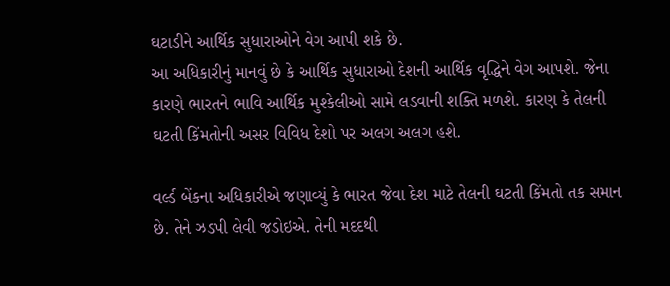ઘટાડીને આર્થિક સુધારાઓને વેગ આપી શકે છે.
આ અધિકારીનું માનવું છે કે આર્થિક સુધારાઓ દેશની આર્થિક વૃદ્ધિને વેગ આપશે. જેના કારણે ભારતને ભાવિ આર્થિક મુશ્કેલીઓ સામે લડવાની શક્તિ મળશે. કારણ કે તેલની ઘટતી કિંમતોની અસર વિવિધ દેશો પર અલગ અલગ હશે.

વર્લ્ડ બેંકના અધિકારીએ જણાવ્યું કે ભારત જેવા દેશ માટે તેલની ઘટતી કિંમતો તક સમાન છે. તેને ઝડપી લેવી જડોઇએ. તેની મદદથી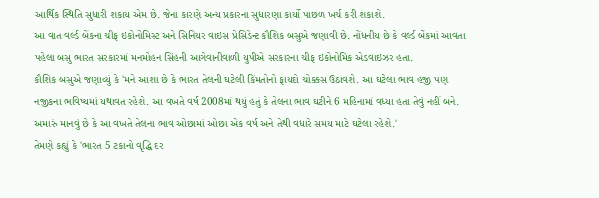આર્થિક સ્થિતિ સુધારી શકાય એમ છે. જેના કારણે અન્ય પ્રકારના સુધારણા કાર્યો પાછળ ખર્ચ કરી શકાશે.
આ વાત વર્લ્ડ બેંકના ચીફ ઇકોનોમિસ્ટ અને સિનિયર વાઇસ પ્રેસિડેન્ટ કૌશિક બસુએ જણાવી છે. નોંધનીય છે કે વર્લ્ડ બેંકમાં આવતા પહેલા બસુ ભારત સરકારમાં મનમોહન સિંહની આગેવાનીવાળી યુપીએ સરકારના ચીફ ઇકોનોમિક એડવાઇઝર હતા.
કૌશિક બસુએ જણાવ્યું કે 'મને આશા છે કે ભારત તેલની ઘટેલી કિંમતોનો ફાયદો ચોક્કસ ઉઠાવશે. આ ઘટેલા ભાવ હજી પણ નજીકના ભવિષ્યમાં યથાવત રહેશે. આ વખતે વર્ષ 2008માં થયું હતું કે તેલના ભાવ ઘટીને 6 મહિનામાં વધ્યા હતા તેવું નહીં બને. અમારું માનવું છે કે આ વખતે તેલના ભાવ ઓછામાં ઓછા એક વર્ષ અને તેથી વધારે સમય માટે ઘટેલા રહેશે.'
તેમણે કહ્યું કે 'ભારત 5 ટકાનો વૃદ્ધિ દર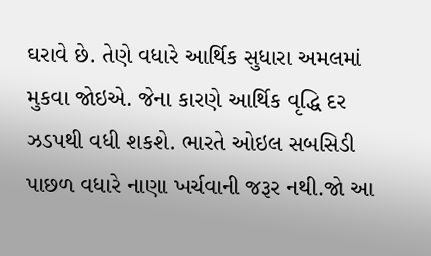ઘરાવે છે. તેણે વધારે આર્થિક સુધારા અમલમાં મુકવા જોઇએ. જેના કારણે આર્થિક વૃદ્ધિ દર ઝડપથી વધી શકશે. ભારતે ઓઇલ સબસિડી પાછળ વધારે નાણા ખર્ચવાની જરૂર નથી.જો આ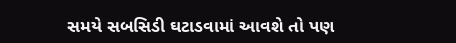સમયે સબસિડી ઘટાડવામાં આવશે તો પણ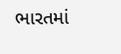ભારતમાં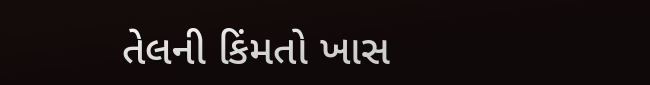તેલની કિંમતો ખાસ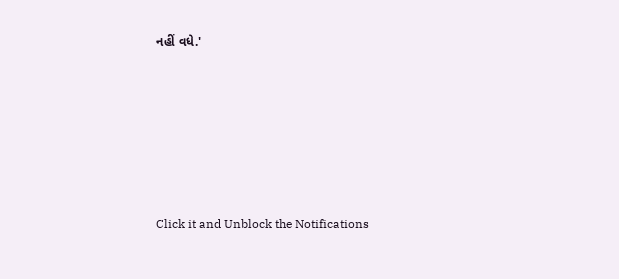નહીં વધે.'












Click it and Unblock the Notifications